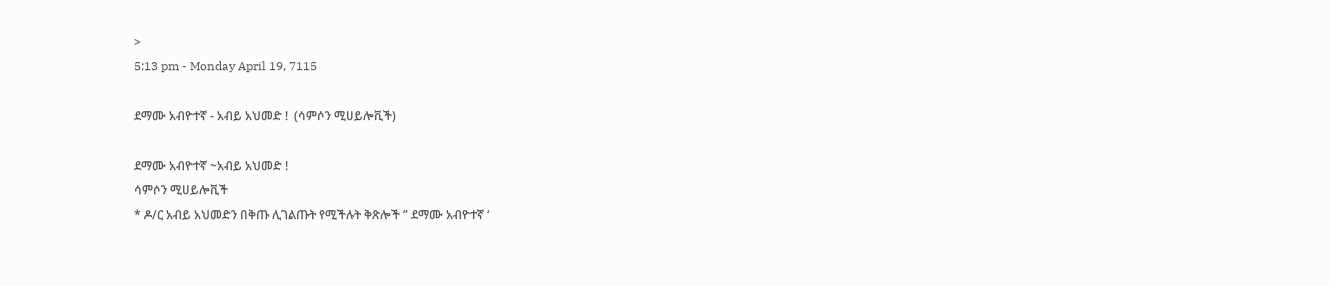>
5:13 pm - Monday April 19, 7115

ደማሙ አብዮተኛ - አብይ አህመድ !  (ሳምሶን ሚሀይሎቪች)

ደማሙ አብዮተኛ ~አብይ አህመድ !
ሳምሶን ሚሀይሎቪች
* ዶ/ር አብይ አህመድን በቅጡ ሊገልጡት የሚችሉት ቅጽሎች ” ደማሙ አብዮተኛ ‘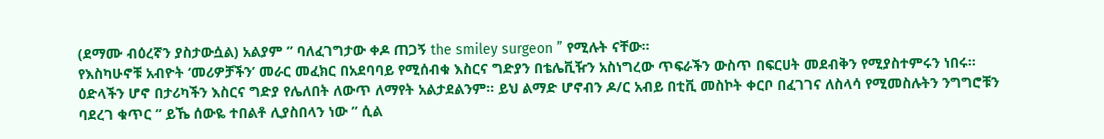(ደማሙ ብዕረኛን ያስታውሷል) አልያም ” ባለፈገግታው ቀዶ ጠጋኝ the smiley surgeon ” የሚሉት ናቸው።
የእስካሁኖቹ አብዮት ‘መሪዎቻችን’ መራር መፈክር በአደባባይ የሚሰብቁ እስርና ግድያን በቴሌቪዥን አስነግረው ጥፍራችን ውስጥ በፍርሀት መደብቅን የሚያስተምሩን ነበሩ። ዕድላችን ሆኖ በታሪካችን እስርና ግድያ የሌለበት ለውጥ ለማየት አልታደልንም። ይህ ልማድ ሆኖብን ዶ/ር አብይ በቲቪ መስኮት ቀርቦ በፈገገና ለስላሳ የሚመስሉትን ንግግሮቹን ባደረገ ቁጥር ” ይኼ ሰውዬ ተበልቶ ሊያስበላን ነው ” ሲል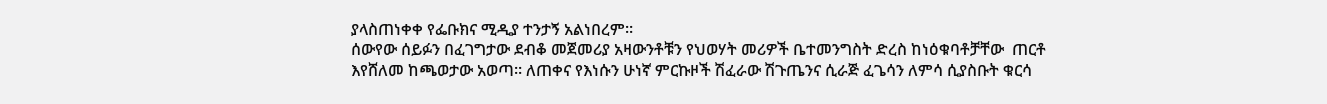ያላስጠነቀቀ የፌቡክና ሚዲያ ተንታኝ አልነበረም።
ሰውየው ሰይፉን በፈገግታው ደብቆ መጀመሪያ አዛውንቶቹን የህወሃት መሪዎች ቤተመንግስት ድረስ ከነዕቁባቶቻቸው  ጠርቶ እየሸለመ ከጫወታው አወጣ። ለጠቀና የእነሱን ሁነኛ ምርኩዞች ሽፈራው ሽጉጤንና ሲራጅ ፈጌሳን ለምሳ ሲያስቡት ቁርሳ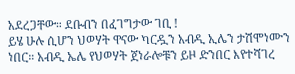አደረጋቸው። ደቡብን በፈገግታው ገቢ !
ይሄ ሁሉ ሲሆን ህወሃት ዋናው ካርዷን አብዲ ኢሌን ታሽሞነሙን ነበር። አብዲ ኤሌ የህወሃት ጀነራሎቹን ይዞ ድንበር እየተሻገረ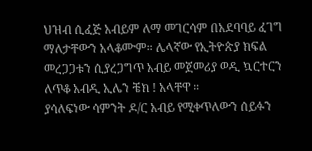ህዝብ ሲፈጅ አብይም ለማ መገርሳም በአደባባይ ፈገግ ማለታቸውን አላቆሙም። ሌላኛው የኢትዮጵያ ክፍል መረጋጋቱን ሲያረጋግጥ አብይ መጀመሪያ ወዲ ኳርተርን ለጥቆ አብዲ ኢሌን ቼክ ! አላቸዋ ።
ያሳለፍነው ሳምንት ዶ/ር አብይ የሚቀጥለውን ሰይፉን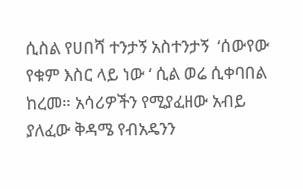ሲስል የሀበሻ ተንታኝ አስተንታኝ  ‘ሰውየው የቁም እስር ላይ ነው ‘ ሲል ወሬ ሲቀባበል ከረመ። አሳሪዎችን የሚያፈዘው አብይ ያለፈው ቅዳሜ የብአዴንን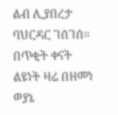ልብ ሊያበረታ ባህርዳር ገሰገሰ። በጥቂት ቀናት ልዩነት ዛሬ በዘመነ ወያኔ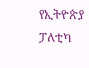የኢትዮጵያ ፓለቲካ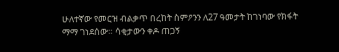ሁለተኛው የመርዝ ብልቃጥ በረከት ስምዖንን ለ27 ዓመታት ከገነባው የክፋት ማማ ገነደሰው። ሳቂታውን ቀዶ ጠጋኝ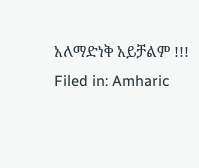አለማድነቅ አይቻልም !!!
Filed in: Amharic